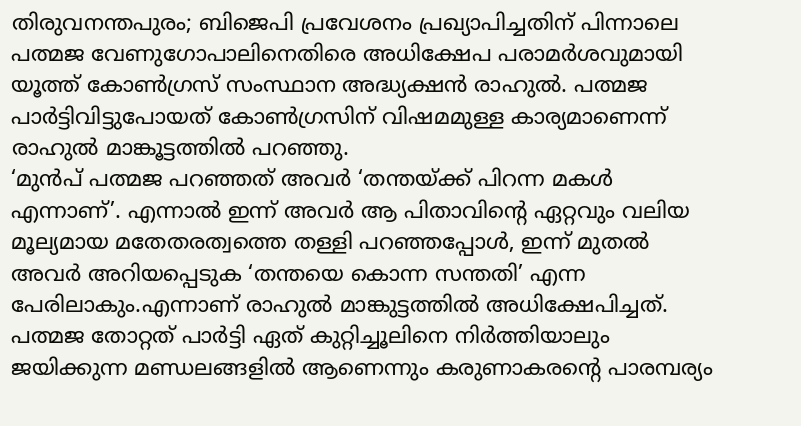തിരുവനന്തപുരം; ബിജെപി പ്രവേശനം പ്രഖ്യാപിച്ചതിന് പിന്നാലെ പത്മജ വേണുഗോപാലിനെതിരെ അധിക്ഷേപ പരാമർശവുമായി യൂത്ത് കോൺഗ്രസ് സംസ്ഥാന അദ്ധ്യക്ഷൻ രാഹുൽ. പത്മജ പാർട്ടിവിട്ടുപോയത് കോൺഗ്രസിന് വിഷമമുള്ള കാര്യമാണെന്ന് രാഹുൽ മാങ്കൂട്ടത്തിൽ പറഞ്ഞു.
‘മുൻപ് പത്മജ പറഞ്ഞത് അവർ ‘തന്തയ്ക്ക് പിറന്ന മകൾ എന്നാണ്’. എന്നാൽ ഇന്ന് അവർ ആ പിതാവിന്റെ ഏറ്റവും വലിയ മൂല്യമായ മതേതരത്വത്തെ തള്ളി പറഞ്ഞപ്പോൾ, ഇന്ന് മുതൽ അവർ അറിയപ്പെടുക ‘തന്തയെ കൊന്ന സന്തതി’ എന്ന പേരിലാകും.എന്നാണ് രാഹുൽ മാങ്കുട്ടത്തിൽ അധിക്ഷേപിച്ചത്. പത്മജ തോറ്റത് പാർട്ടി ഏത് കുറ്റിച്ചൂലിനെ നിർത്തിയാലും ജയിക്കുന്ന മണ്ഡലങ്ങളിൽ ആണെന്നും കരുണാകരന്റെ പാരമ്പര്യം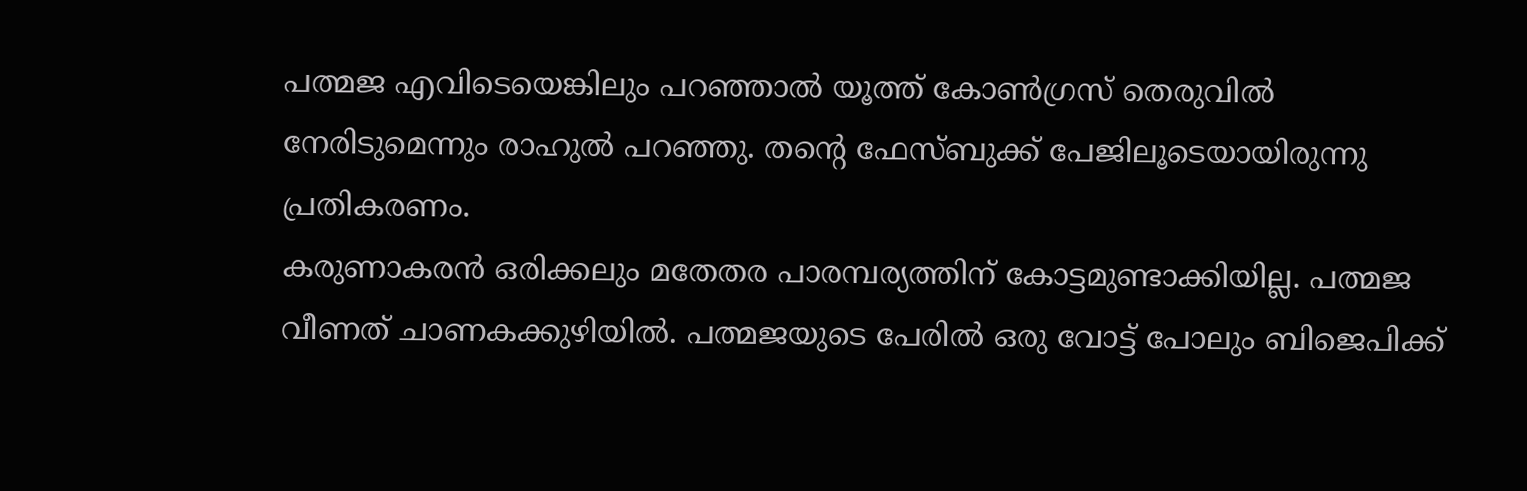പത്മജ എവിടെയെങ്കിലും പറഞ്ഞാൽ യൂത്ത് കോൺഗ്രസ് തെരുവിൽ നേരിടുമെന്നും രാഹുൽ പറഞ്ഞു. തന്റെ ഫേസ്ബുക്ക് പേജിലൂടെയായിരുന്നു പ്രതികരണം.
കരുണാകരൻ ഒരിക്കലും മതേതര പാരമ്പര്യത്തിന് കോട്ടമുണ്ടാക്കിയില്ല. പത്മജ വീണത് ചാണകക്കുഴിയിൽ. പത്മജയുടെ പേരിൽ ഒരു വോട്ട് പോലും ബിജെപിക്ക്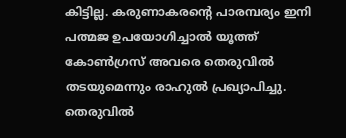കിട്ടില്ല. കരുണാകരന്റെ പാരമ്പര്യം ഇനി പത്മജ ഉപയോഗിച്ചാൽ യൂത്ത് കോൺഗ്രസ് അവരെ തെരുവിൽ തടയുമെന്നും രാഹുൽ പ്രഖ്യാപിച്ചു.
തെരുവിൽ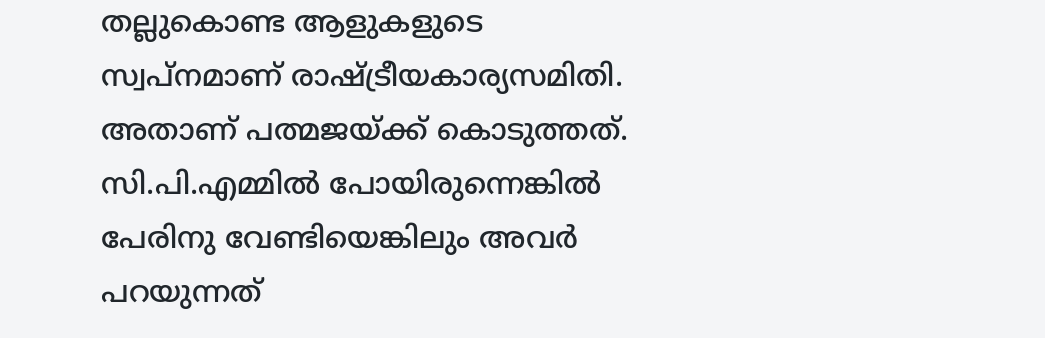തല്ലുകൊണ്ട ആളുകളുടെ സ്വപ്നമാണ് രാഷ്ട്രീയകാര്യസമിതി. അതാണ് പത്മജയ്ക്ക് കൊടുത്തത്. സി.പി.എമ്മിൽ പോയിരുന്നെങ്കിൽ പേരിനു വേണ്ടിയെങ്കിലും അവർ പറയുന്നത്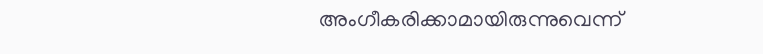അംഗീകരിക്കാമായിരുന്നുവെന്ന്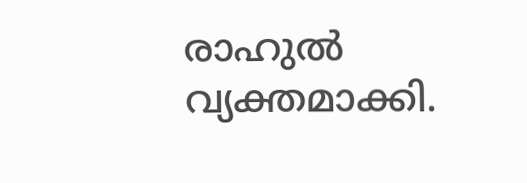രാഹുൽ വ്യക്തമാക്കി.